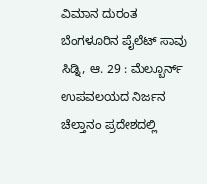ವಿಮಾನ ದುರಂತ ಬೆಂಗಳೂರಿನ ಪೈಲೆಟ್ ಸಾವು
ಸಿಡ್ನಿ, ಆ. 29 : ಮೆಲ್ಬೂರ್ನ್ ಉಪವಲಯದ ನಿರ್ಜನ ಚೆಲ್ತಾನಂ ಪ್ರದೇಶದಲ್ಲಿ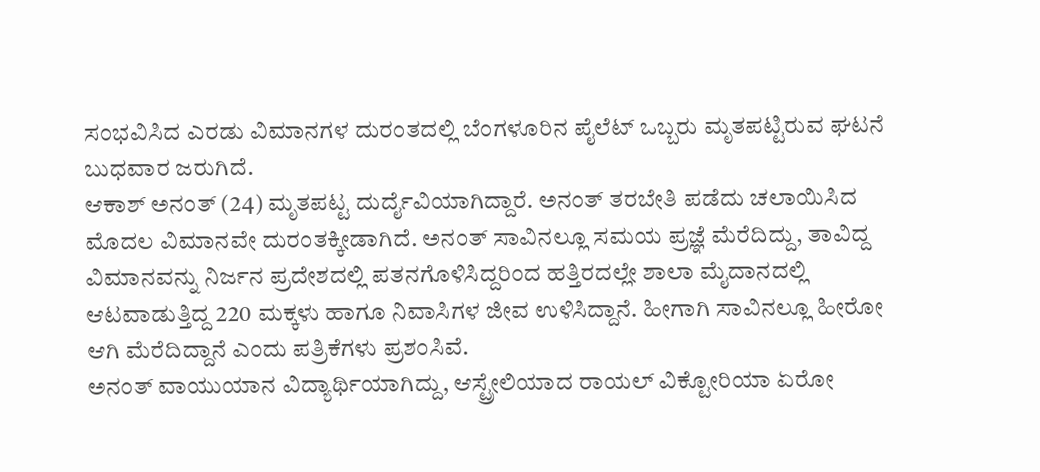ಸಂಭವಿಸಿದ ಎರಡು ವಿಮಾನಗಳ ದುರಂತದಲ್ಲಿ ಬೆಂಗಳೂರಿನ ಪೈಲೆಟ್ ಒಬ್ಬರು ಮೃತಪಟ್ಟಿರುವ ಘಟನೆ ಬುಧವಾರ ಜರುಗಿದೆ.
ಆಕಾಶ್ ಅನಂತ್ (24) ಮೃತಪಟ್ಟ ದುರ್ದೈವಿಯಾಗಿದ್ದಾರೆ. ಅನಂತ್ ತರಬೇತಿ ಪಡೆದು ಚಲಾಯಿಸಿದ ಮೊದಲ ವಿಮಾನವೇ ದುರಂತಕ್ಕೀಡಾಗಿದೆ. ಅನಂತ್ ಸಾವಿನಲ್ಲೂ ಸಮಯ ಪ್ರಜ್ಞೆ ಮೆರೆದಿದ್ದು, ತಾವಿದ್ದ ವಿಮಾನವನ್ನು ನಿರ್ಜನ ಪ್ರದೇಶದಲ್ಲಿ ಪತನಗೊಳಿಸಿದ್ದರಿಂದ ಹತ್ತಿರದಲ್ಲೇ ಶಾಲಾ ಮೈದಾನದಲ್ಲಿ ಆಟವಾಡುತ್ತಿದ್ದ 220 ಮಕ್ಕಳು ಹಾಗೂ ನಿವಾಸಿಗಳ ಜೀವ ಉಳಿಸಿದ್ದಾನೆ. ಹೀಗಾಗಿ ಸಾವಿನಲ್ಲೂ ಹೀರೋ ಆಗಿ ಮೆರೆದಿದ್ದಾನೆ ಎಂದು ಪತ್ರಿಕೆಗಳು ಪ್ರಶಂಸಿವೆ.
ಅನಂತ್ ವಾಯುಯಾನ ವಿದ್ಯಾರ್ಥಿಯಾಗಿದ್ದು, ಆಸ್ಟ್ರೇಲಿಯಾದ ರಾಯಲ್ ವಿಕ್ಟೋರಿಯಾ ಏರೋ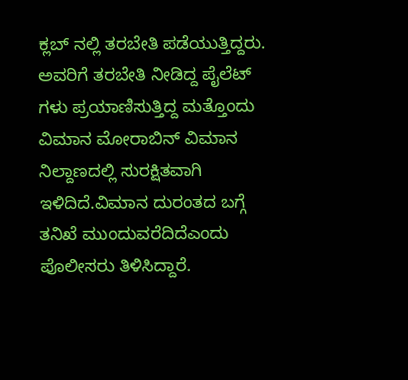ಕ್ಲಬ್ ನಲ್ಲಿ ತರಬೇತಿ ಪಡೆಯುತ್ತಿದ್ದರು. ಅವರಿಗೆ ತರಬೇತಿ ನೀಡಿದ್ದ ಪೈಲೆಟ್ ಗಳು ಪ್ರಯಾಣಿಸುತ್ತಿದ್ದ ಮತ್ತೊಂದು ವಿಮಾನ ಮೋರಾಬಿನ್ ವಿಮಾನ ನಿಲ್ದಾಣದಲ್ಲಿ ಸುರಕ್ಷಿತವಾಗಿ ಇಳಿದಿದೆ.ವಿಮಾನ ದುರಂತದ ಬಗ್ಗೆ ತನಿಖೆ ಮುಂದುವರೆದಿದೆಎಂದು ಪೊಲೀಸರು ತಿಳಿಸಿದ್ದಾರೆ.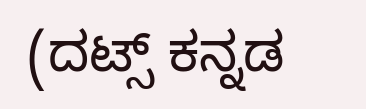(ದಟ್ಸ್ ಕನ್ನಡ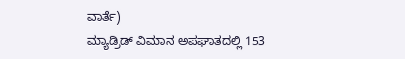ವಾರ್ತೆ)
ಮ್ಯಾಡ್ರಿಡ್ ವಿಮಾನ ಅಪಘಾತದಲ್ಲಿ 153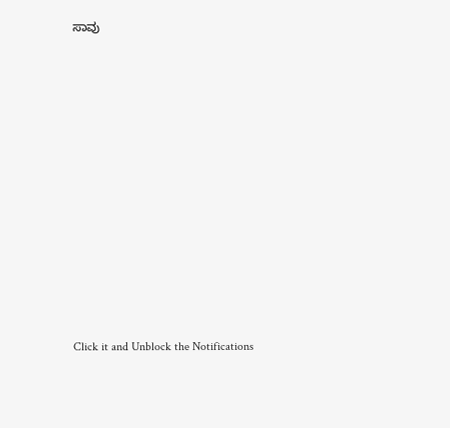ಸಾವು












Click it and Unblock the Notifications